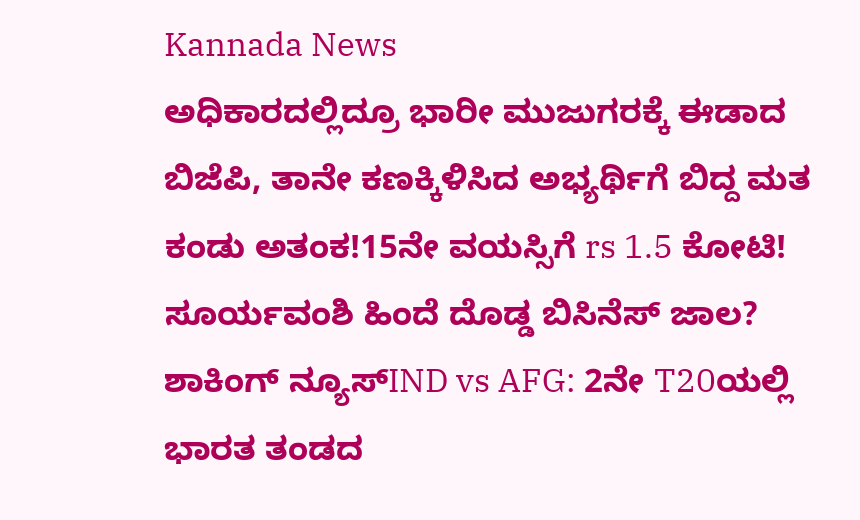Kannada News
ಅಧಿಕಾರದಲ್ಲಿದ್ರೂ ಭಾರೀ ಮುಜುಗರಕ್ಕೆ ಈಡಾದ ಬಿಜೆಪಿ, ತಾನೇ ಕಣಕ್ಕಿಳಿಸಿದ ಅಭ್ಯರ್ಥಿಗೆ ಬಿದ್ದ ಮತ ಕಂಡು ಅತಂಕ!15ನೇ ವಯಸ್ಸಿಗೆ rs 1.5 ಕೋಟಿ! ಸೂರ್ಯವಂಶಿ ಹಿಂದೆ ದೊಡ್ಡ ಬಿಸಿನೆಸ್ ಜಾಲ? ಶಾಕಿಂಗ್ ನ್ಯೂಸ್IND vs AFG: 2ನೇ T20ಯಲ್ಲಿ ಭಾರತ ತಂಡದ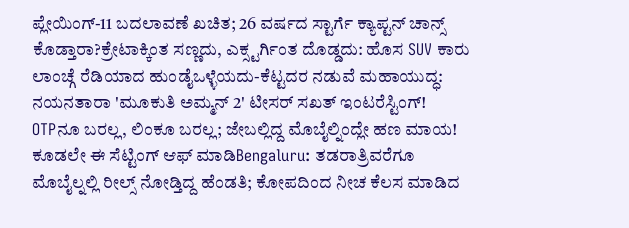ಪ್ಲೇಯಿಂಗ್-11 ಬದಲಾವಣೆ ಖಚಿತ; 26 ವರ್ಷದ ಸ್ಟಾರ್ಗೆ ಕ್ಯಾಪ್ಟನ್ ಚಾನ್ಸ್ ಕೊಡ್ತಾರಾ?ಕ್ರೇಟಾಕ್ಕಿಂತ ಸಣ್ಣದು, ಎಕ್ಸ್ಟರ್ಗಿಂತ ದೊಡ್ಡದು: ಹೊಸ SUV ಕಾರು ಲಾಂಚ್ಗೆ ರೆಡಿಯಾದ ಹುಂಡೈಒಳ್ಳೆಯದು-ಕೆಟ್ಟದರ ನಡುವೆ ಮಹಾಯುದ್ಧ: ನಯನತಾರಾ 'ಮೂಕುತಿ ಅಮ್ಮನ್ 2' ಟೀಸರ್ ಸಖತ್ ಇಂಟರೆಸ್ಟಿಂಗ್!
OTPನೂ ಬರಲ್ಲ, ಲಿಂಕೂ ಬರಲ್ಲ; ಜೇಬಲ್ಲಿದ್ದ ಮೊಬೈಲ್ನಿಂದ್ಲೇ ಹಣ ಮಾಯ! ಕೂಡಲೇ ಈ ಸೆಟ್ಟಿಂಗ್ ಆಫ್ ಮಾಡಿBengaluru: ತಡರಾತ್ರಿವರೆಗೂ ಮೊಬೈಲ್ನಲ್ಲಿ ರೀಲ್ಸ್ ನೋಡ್ತಿದ್ದ ಹೆಂಡತಿ; ಕೋಪದಿಂದ ನೀಚ ಕೆಲಸ ಮಾಡಿದ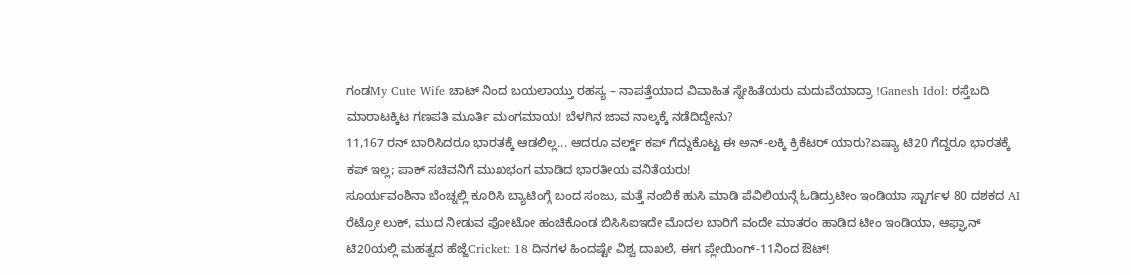ಗಂಡMy Cute Wife ಚಾಟ್ ನಿಂದ ಬಯಲಾಯ್ತು ರಹಸ್ಯ – ನಾಪತ್ತೆಯಾದ ವಿವಾಹಿತ ಸ್ನೇಹಿತೆಯರು ಮದುವೆಯಾದ್ರಾ !Ganesh Idol: ರಸ್ತೆಬದಿ ಮಾರಾಟಕ್ಕಿಟ ಗಣಪತಿ ಮೂರ್ತಿ ಮಂಗಮಾಯ! ಬೆಳಗಿನ ಜಾವ ನಾಲ್ಕಕ್ಕೆ ನಡೆದಿದ್ದೇನು?
11,167 ರನ್ ಬಾರಿಸಿದರೂ ಭಾರತಕ್ಕೆ ಆಡಲಿಲ್ಲ... ಆದರೂ ವರ್ಲ್ಡ್ ಕಪ್ ಗೆದ್ದುಕೊಟ್ಟ ಈ ಅನ್-ಲಕ್ಕಿ ಕ್ರಿಕೆಟರ್ ಯಾರು?ಏಷ್ಯಾ ಟಿ20 ಗೆದ್ದರೂ ಭಾರತಕ್ಕೆ ಕಪ್ ಇಲ್ಲ; ಪಾಕ್ ಸಚಿವನಿಗೆ ಮುಖಭಂಗ ಮಾಡಿದ ಭಾರತೀಯ ವನಿತೆಯರು!
ಸೂರ್ಯವಂಶಿನಾ ಬೆಂಚ್ನಲ್ಲಿ ಕೂರಿಸಿ ಬ್ಯಾಟಿಂಗ್ಗೆ ಬಂದ ಸಂಜು, ಮತ್ತೆ ನಂಬಿಕೆ ಹುಸಿ ಮಾಡಿ ಪೆವಿಲಿಯನ್ಗೆ ಓಡಿದ್ರುಟೀಂ ಇಂಡಿಯಾ ಸ್ಟಾರ್ಗಳ 80 ದಶಕದ AI ರೆಟ್ರೋ ಲುಕ್, ಮುದ ನೀಡುವ ಫೋಟೋ ಹಂಚಿಕೊಂಡ ಬಿಸಿಸಿಐಇದೇ ಮೊದಲ ಬಾರಿಗೆ ವಂದೇ ಮಾತರಂ ಹಾಡಿದ ಟೀಂ ಇಂಡಿಯಾ, ಆಫ್ಘಾನ್ ಟಿ20ಯಲ್ಲಿ ಮಹತ್ವದ ಹೆಜ್ಜೆCricket: 18 ದಿನಗಳ ಹಿಂದಷ್ಟೇ ವಿಶ್ವ ದಾಖಲೆ, ಈಗ ಪ್ಲೇಯಿಂಗ್-11ನಿಂದ ಔಟ್!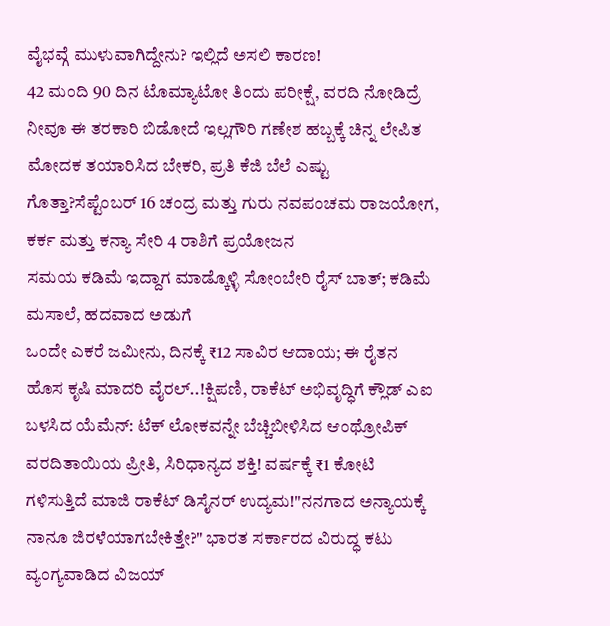ವೈಭವ್ಗೆ ಮುಳುವಾಗಿದ್ದೇನು? ಇಲ್ಲಿದೆ ಅಸಲಿ ಕಾರಣ!
42 ಮಂದಿ 90 ದಿನ ಟೊಮ್ಯಾಟೋ ತಿಂದು ಪರೀಕ್ಷೆ, ವರದಿ ನೋಡಿದ್ರೆ ನೀವೂ ಈ ತರಕಾರಿ ಬಿಡೋದೆ ಇಲ್ಲಗೌರಿ ಗಣೇಶ ಹಬ್ಬಕ್ಕೆ ಚಿನ್ನ ಲೇಪಿತ ಮೋದಕ ತಯಾರಿಸಿದ ಬೇಕರಿ, ಪ್ರತಿ ಕೆಜಿ ಬೆಲೆ ಎಷ್ಟು ಗೊತ್ತಾ?ಸೆಪ್ಟೆಂಬರ್ 16 ಚಂದ್ರ ಮತ್ತು ಗುರು ನವಪಂಚಮ ರಾಜಯೋಗ, ಕರ್ಕ ಮತ್ತು ಕನ್ಯಾ ಸೇರಿ 4 ರಾಶಿಗೆ ಪ್ರಯೋಜನ
ಸಮಯ ಕಡಿಮೆ ಇದ್ದಾಗ ಮಾಡ್ಕೊಳ್ಳಿ ಸೋಂಬೇರಿ ರೈಸ್ ಬಾತ್; ಕಡಿಮೆ ಮಸಾಲೆ, ಹದವಾದ ಅಡುಗೆ
ಒಂದೇ ಎಕರೆ ಜಮೀನು, ದಿನಕ್ಕೆ ₹12 ಸಾವಿರ ಆದಾಯ; ಈ ರೈತನ ಹೊಸ ಕೃಷಿ ಮಾದರಿ ವೈರಲ್..!ಕ್ಷಿಪಣಿ, ರಾಕೆಟ್ ಅಭಿವೃದ್ಧಿಗೆ ಕ್ಲೌಡ್ ಎಐ ಬಳಸಿದ ಯೆಮೆನ್: ಟೆಕ್ ಲೋಕವನ್ನೇ ಬೆಚ್ಚಿಬೀಳಿಸಿದ ಆಂಥ್ರೋಪಿಕ್ ವರದಿತಾಯಿಯ ಪ್ರೀತಿ, ಸಿರಿಧಾನ್ಯದ ಶಕ್ತಿ! ವರ್ಷಕ್ಕೆ ₹1 ಕೋಟಿ ಗಳಿಸುತ್ತಿದೆ ಮಾಜಿ ರಾಕೆಟ್ ಡಿಸೈನರ್ ಉದ್ಯಮ!"ನನಗಾದ ಅನ್ಯಾಯಕ್ಕೆ ನಾನೂ ಜಿರಳೆಯಾಗಬೇಕಿತ್ತೇ?" ಭಾರತ ಸರ್ಕಾರದ ವಿರುದ್ಧ ಕಟು ವ್ಯಂಗ್ಯವಾಡಿದ ವಿಜಯ್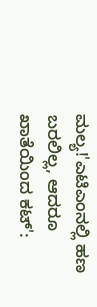ಮಲ್ಯ!'ಎಟಿಎಂನಲ್ಲಿ ಹಣ ಬರಲಿಲ್ಲ, ಆದರೂ ಖಾತೆಯಿಂದ ಕಟ್':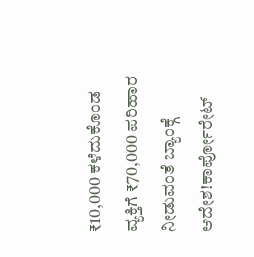₹10,000 ಕಳೆದುಕೊಂಡ ವ್ಯಕ್ತಿಗೆ ₹70,000 ಪರಿಹಾರ ನೀಡುವಂತೆ ಬ್ಯಾಂಕ್ಗೆ ಆದೇಶ!ಕಾರ್ಪೋರೇಟ್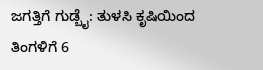ಜಗತ್ತಿಗೆ ಗುಡ್ಬೈ: ತುಳಸಿ ಕೃಷಿಯಿಂದ ತಿಂಗಳಿಗೆ 6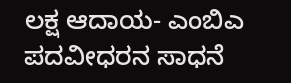ಲಕ್ಷ ಆದಾಯ- ಎಂಬಿಎ ಪದವೀಧರನ ಸಾಧನೆ